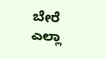ಬೇರೆ ಎಲ್ಲಾ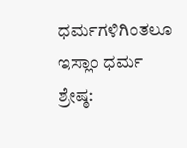ಧರ್ಮಗಳಿಗಿಂತಲೂ ಇಸ್ಲಾಂ ಧರ್ಮ ಶ್ರೇಷ್ಠ: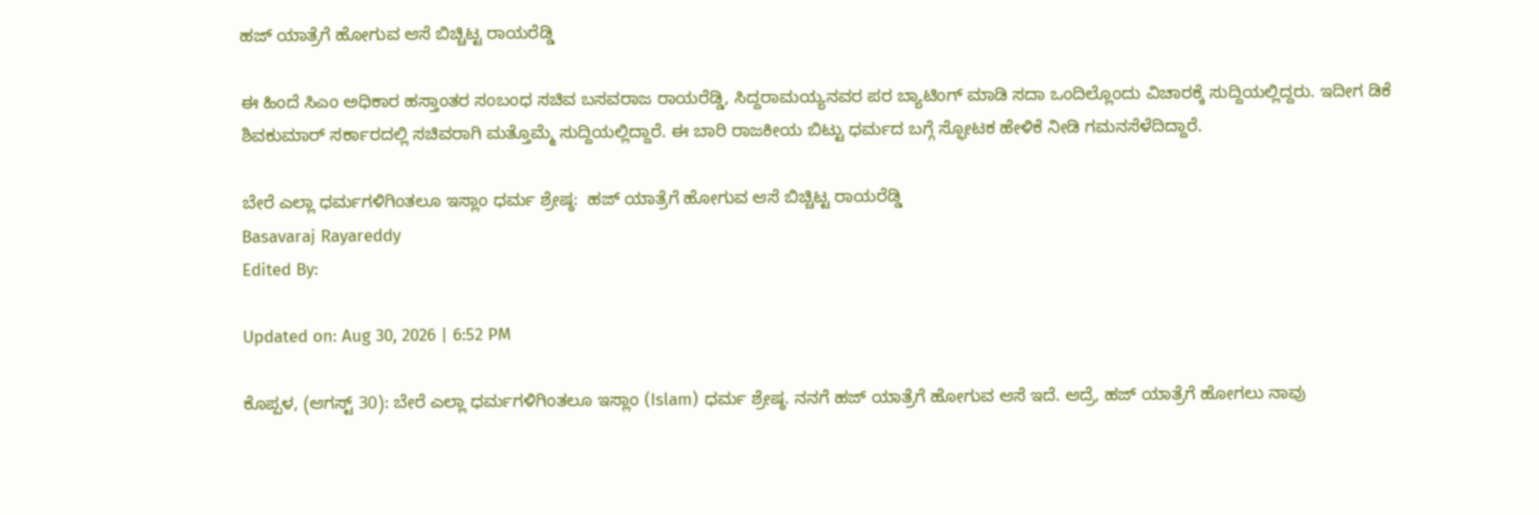ಹಜ್ ಯಾತ್ರೆಗೆ ಹೋಗುವ ಆಸೆ ಬಿಚ್ಚಿಟ್ಟ ರಾಯರೆಡ್ಡಿ

ಈ ಹಿಂದೆ ಸಿಎಂ ಅಧಿಕಾರ ಹಸ್ತಾಂತರ ಸಂಬಂಧ ಸಚಿವ ಬಸವರಾಜ ರಾಯರೆಡ್ಡಿ, ಸಿದ್ದರಾಮಯ್ಯನವರ ಪರ ಬ್ಯಾಟಿಂಗ್ ಮಾಡಿ ಸದಾ ಒಂದಿಲ್ಲೊಂದು ವಿಚಾರಕ್ಕೆ ಸುದ್ದಿಯಲ್ಲಿದ್ದರು. ಇದೀಗ ಡಿಕೆ ಶಿವಕುಮಾರ್ ಸರ್ಕಾರದಲ್ಲಿ ಸಚಿವರಾಗಿ ಮತ್ತೊಮ್ಮೆ ಸುದ್ದಿಯಲ್ಲಿದ್ದಾರೆ. ಈ ಬಾರಿ ರಾಜಕೀಯ ಬಿಟ್ಟು ಧರ್ಮದ ಬಗ್ಗೆ ಸ್ಫೋಟಕ ಹೇಳಿಕೆ ನೀಡಿ ಗಮನಸೆಳೆದಿದ್ದಾರೆ.

ಬೇರೆ ಎಲ್ಲಾ ಧರ್ಮಗಳಿಗಿಂತಲೂ ಇಸ್ಲಾಂ ಧರ್ಮ ಶ್ರೇಷ್ಠ:  ಹಜ್ ಯಾತ್ರೆಗೆ ಹೋಗುವ ಆಸೆ ಬಿಚ್ಚಿಟ್ಟ ರಾಯರೆಡ್ಡಿ
Basavaraj Rayareddy
Edited By:

Updated on: Aug 30, 2026 | 6:52 PM

ಕೊಪ್ಪಳ, (ಆಗಸ್ಟ್ 30): ಬೇರೆ ಎಲ್ಲಾ ಧರ್ಮಗಳಿಗಿಂತಲೂ ಇಸ್ಲಾಂ (Islam) ಧರ್ಮ ಶ್ರೇಷ್ಠ. ನನಗೆ ಹಜ್ ಯಾತ್ರೆಗೆ ಹೋಗುವ ಆಸೆ ಇದೆ. ಆದ್ರೆ, ಹಜ್ ಯಾತ್ರೆಗೆ ಹೋಗಲು ನಾವು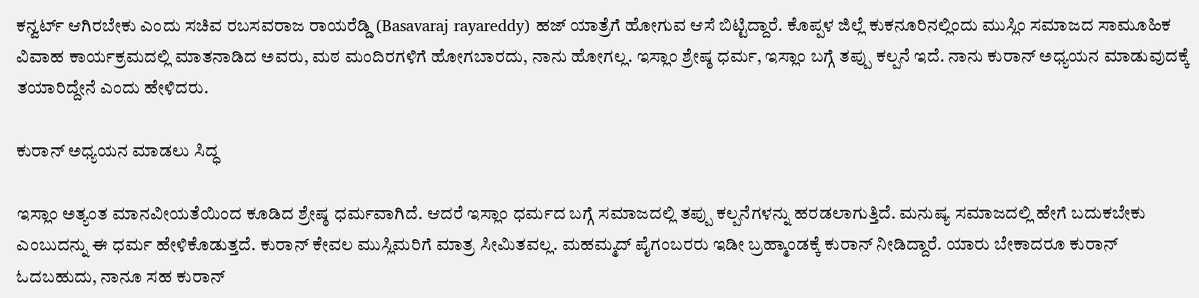ಕನ್ವರ್ಟ್ ಆಗಿರಬೇಕು ಎಂದು ಸಚಿವ ರಬಸವರಾಜ ರಾಯರೆಡ್ಡಿ (Basavaraj rayareddy) ಹಜ್ ಯಾತ್ರೆಗೆ ಹೋಗುವ ಆಸೆ ಬಿಟ್ಟಿದ್ದಾರೆ. ಕೊಪ್ಪಳ ಜಿಲ್ಲೆ ಕುಕನೂರಿನಲ್ಲಿಂದು ಮುಸ್ಲಿಂ ಸಮಾಜದ ಸಾಮೂಹಿಕ ವಿವಾಹ ಕಾರ್ಯಕ್ರಮದಲ್ಲಿ ಮಾತನಾಡಿದ ಅವರು, ಮಠ ಮಂದಿರಗಳಿಗೆ ಹೋಗಬಾರದು, ನಾನು ಹೋಗಲ್ಲ. ಇಸ್ಲಾಂ ಶ್ರೇಷ್ಠ ಧರ್ಮ, ಇಸ್ಲಾಂ ಬಗ್ಗೆ ತಪ್ಪು ಕಲ್ಪನೆ ಇದೆ. ನಾನು ಕುರಾನ್ ಅಧ್ಯಯನ ಮಾಡುವುದಕ್ಕೆ ತಯಾರಿದ್ದೇನೆ ಎಂದು ಹೇಳಿದರು.

ಕುರಾನ್ ಅಧ್ಯಯನ ಮಾಡಲು ಸಿದ್ಧ

ಇಸ್ಲಾಂ ಅತ್ಯಂತ ಮಾನವೀಯತೆಯಿಂದ ಕೂಡಿದ ಶ್ರೇಷ್ಠ ಧರ್ಮವಾಗಿದೆ. ಆದರೆ ಇಸ್ಲಾಂ ಧರ್ಮದ ಬಗ್ಗೆ ಸಮಾಜದಲ್ಲಿ ತಪ್ಪು ಕಲ್ಪನೆಗಳನ್ನು ಹರಡಲಾಗುತ್ತಿದೆ. ಮನುಷ್ಯ ಸಮಾಜದಲ್ಲಿ ಹೇಗೆ ಬದುಕಬೇಕು ಎಂಬುದನ್ನು ಈ ಧರ್ಮ ಹೇಳಿಕೊಡುತ್ತದೆ. ಕುರಾನ್ ಕೇವಲ ಮುಸ್ಲಿಮರಿಗೆ ಮಾತ್ರ ಸೀಮಿತವಲ್ಲ. ಮಹಮ್ಮದ್ ಪೈಗಂಬರರು ಇಡೀ ಬ್ರಹ್ಮಾಂಡಕ್ಕೆ ಕುರಾನ್ ನೀಡಿದ್ದಾರೆ. ಯಾರು ಬೇಕಾದರೂ ಕುರಾನ್ ಓದಬಹುದು, ನಾನೂ ಸಹ ಕುರಾನ್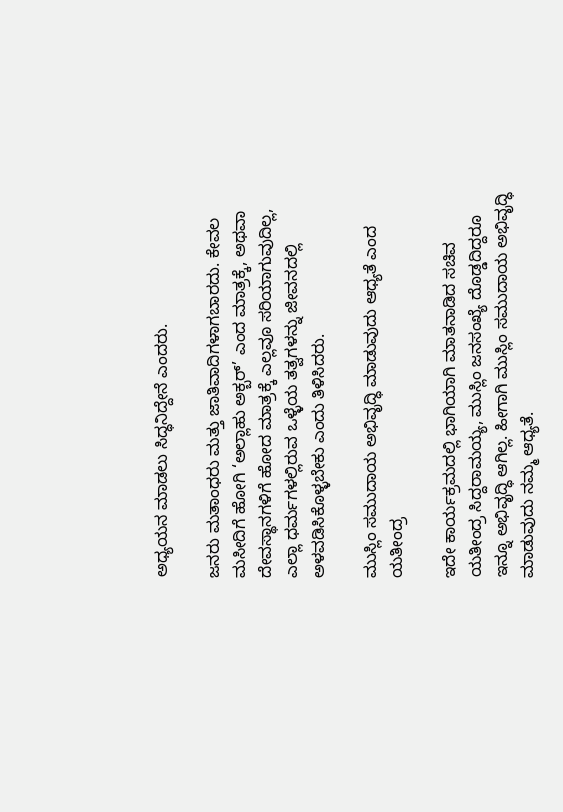ಅಧ್ಯಯನ ಮಾಡಲು ಸಿದ್ಧನಿದ್ದೇನೆ ಎಂದರು.

ಜನರು ಮತಾಂಧರು ಮತ್ತು ಜಾತಿವಾದಿಗಳಾಗಬಾರದು. ಕೇವಲ ಮಸೀದಿಗೆ ಹೋಗಿ ‘ಅಲ್ಲಾಹು ಅಕ್ಬರ್’ ಎಂದ ಮಾತ್ರಕ್ಕೆ, ಅಥವಾ ದೇವಸ್ಥಾನಗಳಿಗೆ ಹೋದ ಮಾತ್ರಕ್ಕೆ ಎಲ್ಲವೂ ಸರಿಯಾಗುವುದಿಲ್ಲ, ಎಲ್ಲಾ ಧರ್ಮಗಳಲ್ಲಿರುವ ಒಳ್ಳೆಯ ತತ್ವಗಳನ್ನು ಜೀವನದಲ್ಲಿ ಅಳವಡಿಸಿಕೊಳ್ಳಬೇಕು ಎಂದು ತಿಳಿಸಿದರು.

ಮುಸ್ಲಿಂ ಸಮುದಾಯ ಅಭಿವೃದ್ಧಿ ಮಾಡುವುದು ಆಧ್ಯತೆ ಎಂದ ಯತೀಂದ್ರ

ಇದೇ ಕಾರ್ಯಕ್ರಮದಲ್ಲಿ ಭಾಗಿಯಾಗಿ ಮಾತನಾಡಿದ ಸಚಿವ ಯತೀಂದ್ರ ಸಿದ್ದರಾಮಯ್ಯ, ಮುಸ್ಲಿಂ ಜನಸಂಖ್ಯೆ ದೊಡ್ಡದಿದ್ದರೂ ಇನ್ನೂ ಅಭಿವೃದ್ಧಿ ಆಗಿಲ್ಲ. ಹೀಗಾಗಿ ಮುಸ್ಲಿಂ ಸಮುದಾಯ ಅಭಿವೃದ್ಧಿ ಮಾಡುವುದು ನಮ್ಮ ಆಧ್ಯತೆ.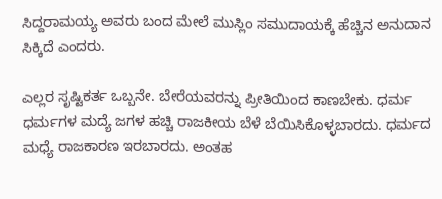ಸಿದ್ದರಾಮಯ್ಯ ಅವರು ಬಂದ ಮೇಲೆ ಮುಸ್ಲಿಂ ಸಮುದಾಯಕ್ಕೆ ಹೆಚ್ಚಿನ ಅನುದಾನ ಸಿಕ್ಕಿದೆ ಎಂದರು.

ಎಲ್ಲರ ಸೃಷ್ಟಿಕರ್ತ ಒಬ್ಬನೇ. ಬೇರೆಯವರನ್ನು ಪ್ರೀತಿಯಿಂದ ಕಾಣಬೇಕು. ಧರ್ಮ ಧರ್ಮಗಳ ಮದ್ಯೆ ಜಗಳ ಹಚ್ಚಿ ರಾಜಕೀಯ ಬೆಳೆ ಬೆಯಿಸಿಕೊಳ್ಳಬಾರದು. ಧರ್ಮದ ಮಧ್ಯೆ ರಾಜಕಾರಣ ಇರಬಾರದು. ಅಂತಹ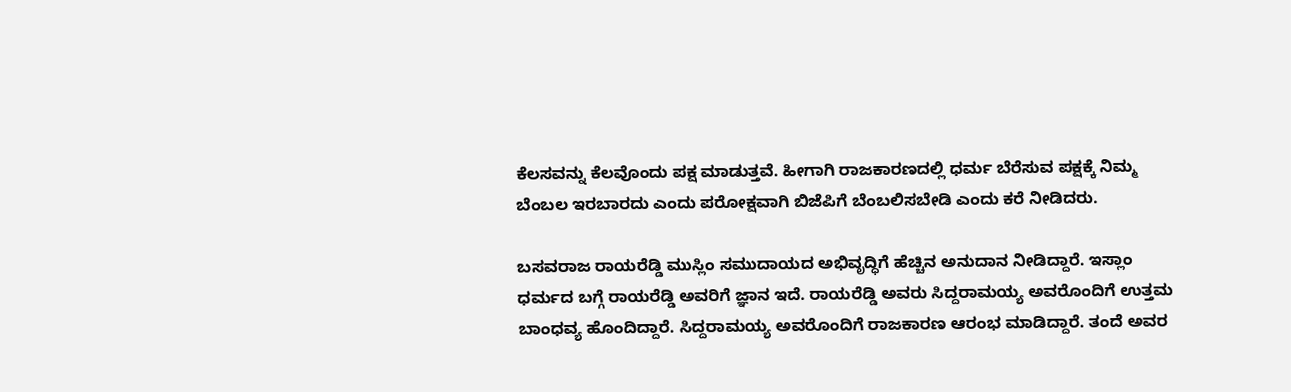ಕೆಲಸವನ್ನು ಕೆಲವೊಂದು ಪಕ್ಷ ಮಾಡುತ್ತವೆ. ಹೀಗಾಗಿ ರಾಜಕಾರಣದಲ್ಲಿ ಧರ್ಮ ಬೆರೆಸುವ ಪಕ್ಷಕ್ಕೆ ನಿಮ್ಮ ಬೆಂಬಲ ಇರಬಾರದು ಎಂದು ಪರೋಕ್ಷವಾಗಿ ಬಿಜೆಪಿಗೆ ಬೆಂಬಲಿಸಬೇಡಿ ಎಂದು ಕರೆ ನೀಡಿದರು.

ಬಸವರಾಜ ರಾಯರೆಡ್ಡಿ ಮುಸ್ಲಿಂ ಸಮುದಾಯದ ಅಭಿವೃದ್ಧಿಗೆ ಹೆಚ್ಚಿನ ಅನುದಾನ ನೀಡಿದ್ದಾರೆ. ಇಸ್ಲಾಂ ಧರ್ಮದ ಬಗ್ಗೆ ರಾಯರೆಡ್ಡಿ ಅವರಿಗೆ ಜ್ಞಾನ ಇದೆ. ರಾಯರೆಡ್ಡಿ ಅವರು ಸಿದ್ದರಾಮಯ್ಯ ಅವರೊಂದಿಗೆ ಉತ್ತಮ‌ ಬಾಂಧವ್ಯ ಹೊಂದಿದ್ದಾರೆ. ಸಿದ್ದರಾಮಯ್ಯ ಅವರೊಂದಿಗೆ ರಾಜಕಾರಣ ಆರಂಭ ಮಾಡಿದ್ದಾರೆ. ತಂದೆ ಅವರ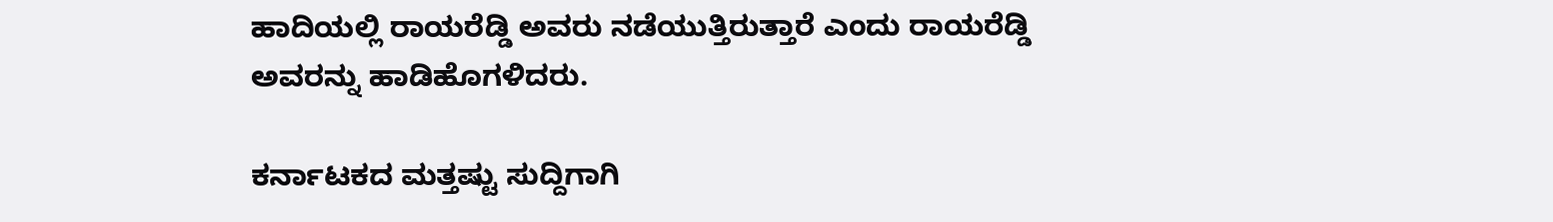ಹಾದಿಯಲ್ಲಿ ರಾಯರೆಡ್ಡಿ ಅವರು ನಡೆಯುತ್ತಿರುತ್ತಾರೆ ಎಂದು ರಾಯರೆಡ್ಡಿ ಅವರನ್ನು ಹಾಡಿಹೊಗಳಿದರು.

ಕರ್ನಾಟಕದ ಮತ್ತಷ್ಟು ಸುದ್ದಿಗಾಗಿ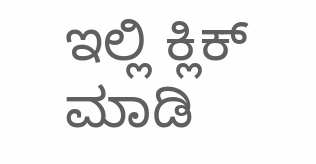ಇಲ್ಲಿ ಕ್ಲಿಕ್ ಮಾಡಿ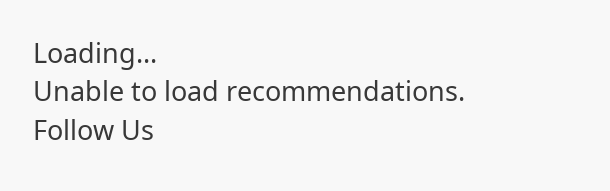Loading...
Unable to load recommendations.
Follow Us